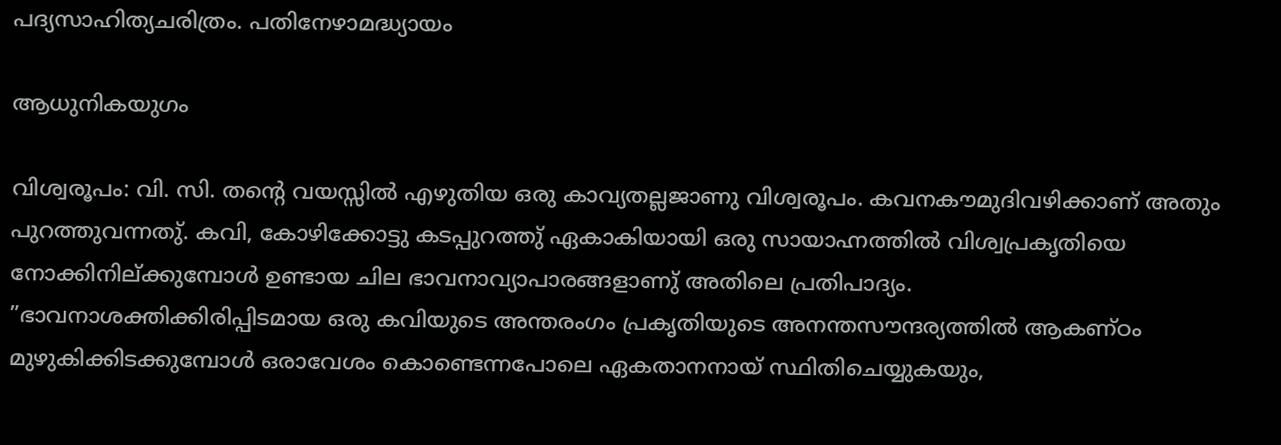പദ്യസാഹിത്യചരിത്രം. പതിനേഴാമദ്ധ്യായം

ആധുനികയുഗം

വിശ്വരൂപം: വി. സി. തൻ്റെ വയസ്സിൽ എഴുതിയ ഒരു കാവ്യതല്ലജാണു വിശ്വരൂപം. കവനകൗമുദിവഴിക്കാണ് അതും പുറത്തുവന്നതു്. കവി, കോഴിക്കോട്ടു കടപ്പുറത്തു് ഏകാകിയായി ഒരു സായാഹ്നത്തിൽ വിശ്വപ്രകൃതിയെ നോക്കിനില്ക്കുമ്പോൾ ഉണ്ടായ ചില ഭാവനാവ്യാപാരങ്ങളാണു് അതിലെ പ്രതിപാദ്യം. ”ഭാവനാശക്തിക്കിരിപ്പിടമായ ഒരു കവിയുടെ അന്തരംഗം പ്രകൃതിയുടെ അനന്തസൗന്ദര്യത്തിൽ ആകണ്ഠം മുഴുകിക്കിടക്കുമ്പോൾ ഒരാവേശം കൊണ്ടെന്നപോലെ ഏകതാനനായ് സ്ഥിതിചെയ്യുകയും,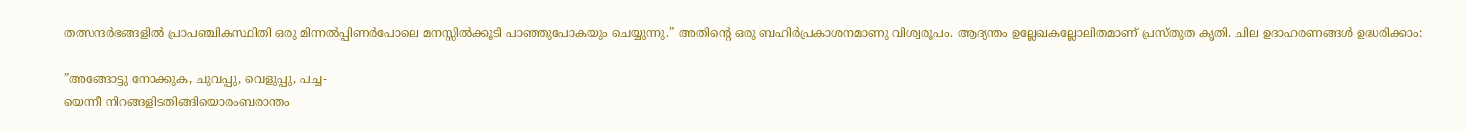തത്സന്ദർഭങ്ങളിൽ പ്രാപഞ്ചികസ്ഥിതി ഒരു മിന്നൽപ്പിണർപോലെ മനസ്സിൽക്കൂടി പാഞ്ഞുപോകയും ചെയ്യുന്നു.” അതിൻ്റെ ഒരു ബഹിർപ്രകാശനമാണു വിശ്വരൂപം. ആദ്യന്തം ഉല്ലേഖകല്ലോലിതമാണ് പ്രസ്തുത കൃതി. ചില ഉദാഹരണങ്ങൾ ഉദ്ധരിക്കാം:

”അങ്ങോട്ടു നോക്കുക, ചുവപ്പു, വെളുപ്പു, പച്ച-
യെന്നീ നിറങ്ങളിടതിങ്ങിയൊരംബരാന്തം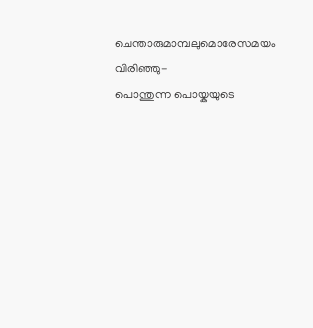ചെന്താരുമാമ്പലുമൊരേസമയം വിരിഞ്ഞു-
പൊന്തുന്ന പൊയ്കയുടെ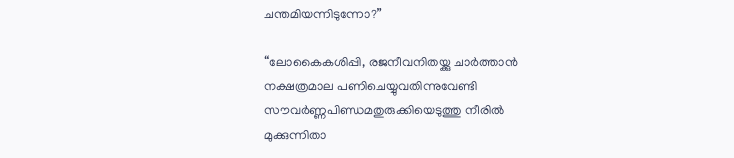ചന്തമിയന്നിടുന്നോ?”

“ലോകൈകശിപ്പി, രജനീവനിതയ്ക്കു ചാർത്താൻ
നക്ഷത്രമാല പണിചെയ്യുവതിന്നുവേണ്ടി
സൗവർണ്ണപിണ്ഡമതുരുക്കിയെടുത്തു നീരിൽ
മുക്കുന്നിതാ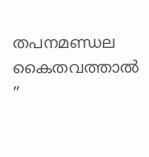തപനമണ്ഡല കൈതവത്താൽ ”